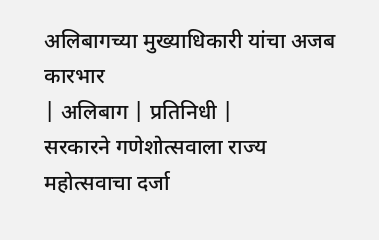अलिबागच्या मुख्याधिकारी यांचा अजब कारभार
| अलिबाग | प्रतिनिधी |
सरकारने गणेशोत्सवाला राज्य महोत्सवाचा दर्जा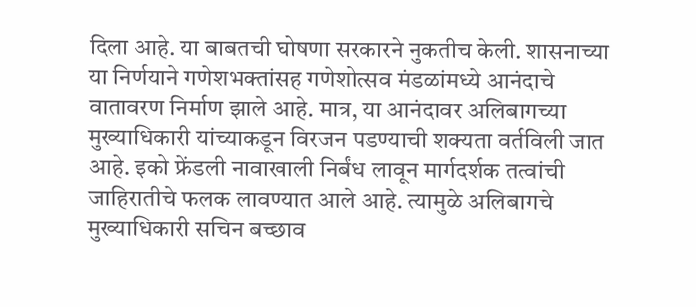दिला आहे. या बाबतची घोषणा सरकारने नुकतीच केली. शासनाच्या या निर्णयाने गणेशभक्तांसह गणेशोत्सव मंडळांमध्ये आनंदाचे वातावरण निर्माण झाले आहे. मात्र, या आनंदावर अलिबागच्या मुख्याधिकारी यांच्याकडून विरजन पडण्याची शक्यता वर्तविली जात आहे. इको फ्रेंडली नावाखाली निर्बंध लावून मार्गदर्शक तत्वांची जाहिरातीचे फलक लावण्यात आले आहे. त्यामुळे अलिबागचे मुख्याधिकारी सचिन बच्छाव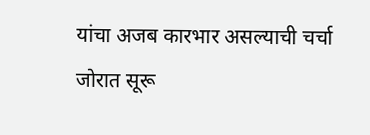यांचा अजब कारभार असल्याची चर्चा जोरात सूरू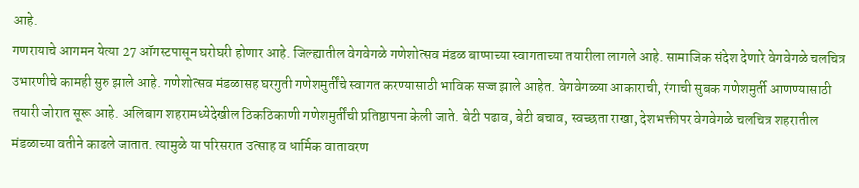आहे.
गणरायाचे आगमन येत्या 27 ऑगस्टपासून घरोघरी होणार आहे. जिल्ह्यातील वेगवेगळे गणेशोत्सव मंडळ बाप्पाच्या स्वागताच्या तयारीला लागले आहे. सामाजिक संदेश देणारे वेगवेगळे चलचित्र उभारणीचे कामही सुरु झाले आहे. गणेशोत्सव मंडळासह घरगुती गणेशमुर्तींचे स्वागत करण्यासाठी भाविक सज्ज झाले आहेत. वेगवेगळ्या आकाराची, रंगाची सुबक गणेशमुर्ती आणण्यासाठी तयारी जोरात सूरू आहे. अलिबाग शहरामध्येदेखील ठिकठिकाणी गणेशमुर्तींची प्रतिष्ठापना केली जाते. बेटी पढाव, बेटी बचाव, स्वच्छता राखा, देशभक्तीपर वेगवेगळे चलचित्र शहरातील मंडळाच्या वतीने काढले जातात. त्यामुळे या परिसरात उत्साह व धार्मिक वातावरण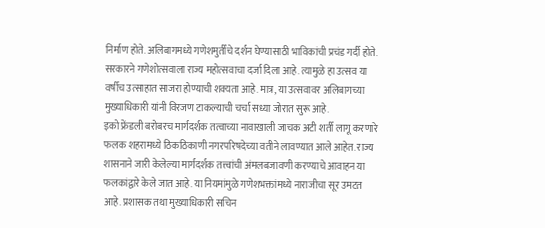निर्माण होते. अलिबागमध्ये गणेशमुर्तींचे दर्शन घेण्यासाठी भाविकांची प्रचंड गर्दी होते. सरकारने गणेशोत्सवाला राज्य महोत्सवाचा दर्जा दिला आहे. त्यामुळे हा उत्सव या वर्षीच उत्साहात साजरा होण्याची शक्यता आहे. मात्र, या उत्सवावर अलिबागच्या मुख्याधिकारी यांनी विरजण टाकल्याची चर्चा सध्या जोरात सुरू आहे.
इको फ्रेंडली बरोबरच मार्गदर्शक तत्वाच्या नावाखाली जाचक अटी शर्ती लागू करणारे फलक शहरामध्ये ठिकठिकाणी नगरपरिषदेच्या वतीने लावण्यात आले आहेत. राज्य शासनाने जारी केलेल्या मार्गदर्शक तत्त्वांची अंमलबजावणी करण्याचे आवाहन या फलकांद्वारे केले जात आहे. या नियमांमुळे गणेशभक्तांमध्ये नाराजीचा सूर उमटत आहे. प्रशासक तथा मुख्याधिकारी सचिन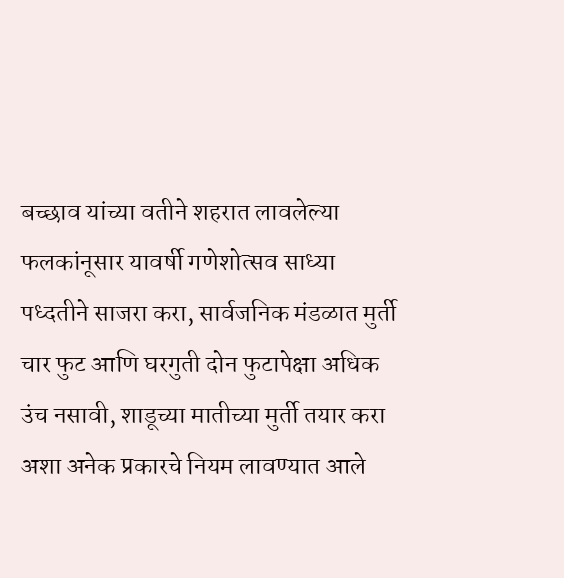बच्छाव यांच्या वतीने शहरात लावलेल्या फलकांनूसार यावर्षी गणेशोत्सव साध्या पध्दतीने साजरा करा, सार्वजनिक मंडळात मुर्ती चार फुट आणि घरगुती दोन फुटापेक्षा अधिक उंच नसावी, शाडूच्या मातीच्या मुर्ती तयार करा अशा अनेक प्रकारचे नियम लावण्यात आले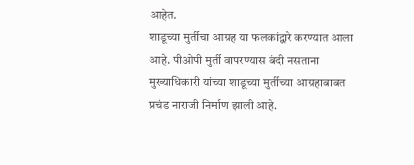आहेत.
शाडूच्या मुर्तीचा आग्रह या फलकांद्वारे करण्यात आला आहे. पीओपी मुर्ती वापरण्यास बंदी नसताना मुख्याधिकारी यांच्या शाडूच्या मुर्तीच्या आग्रहाबाबत प्रचंड नाराजी निर्माण झाली आहे.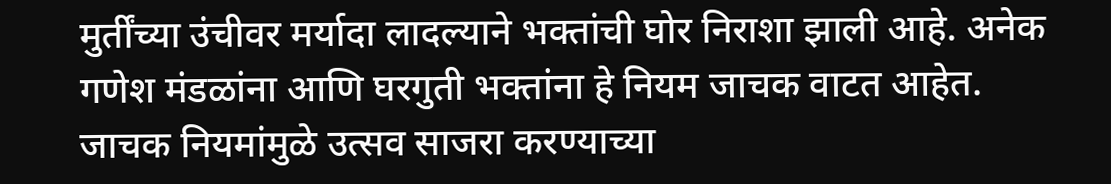मुर्तींच्या उंचीवर मर्यादा लादल्याने भक्तांची घोर निराशा झाली आहे. अनेक गणेश मंडळांना आणि घरगुती भक्तांना हे नियम जाचक वाटत आहेत. जाचक नियमांमुळे उत्सव साजरा करण्याच्या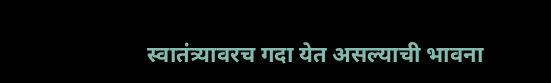स्वातंत्र्यावरच गदा येत असल्याची भावना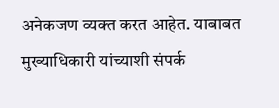अनेकजण व्यक्त करत आहेत. याबाबत मुख्याधिकारी यांच्याशी संपर्क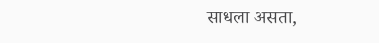साधला असता,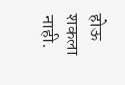होऊ शकला नाही.